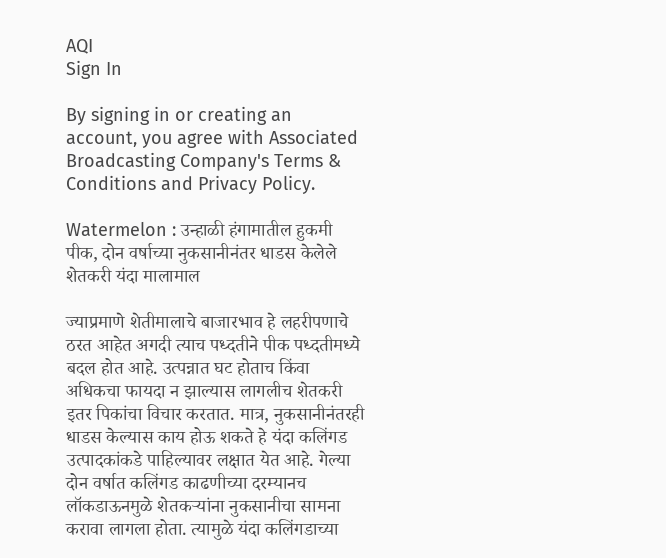AQI
Sign In

By signing in or creating an account, you agree with Associated Broadcasting Company's Terms & Conditions and Privacy Policy.

Watermelon : उन्हाळी हंगामातील हुकमी पीक, दोन वर्षाच्या नुकसानीनंतर धाडस केलेले शेतकरी यंदा मालामाल

ज्याप्रमाणे शेतीमालाचे बाजारभाव हे लहरीपणाचे ठरत आहेत अगदी त्याच पध्दतीने पीक पध्दतीमध्ये बदल होत आहे. उत्पन्नात घट होताच किंवा अधिकचा फायदा न झाल्यास लागलीच शेतकरी इतर पिकांचा विचार करतात. मात्र, नुकसानीनंतरही धाडस केल्यास काय होऊ शकते हे यंदा कलिंगड उत्पादकांकडे पाहिल्यावर लक्षात येत आहे. गेल्या दोन वर्षात कलिंगड काढणीच्या दरम्यानच लॉकडाऊनमुळे शेतकऱ्यांना नुकसानीचा सामना करावा लागला होता. त्यामुळे यंदा कलिंगडाच्या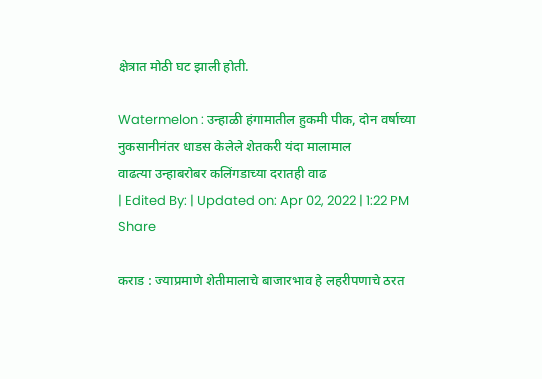क्षेत्रात मोठी घट झाली होती.

Watermelon : उन्हाळी हंगामातील हुकमी पीक, दोन वर्षाच्या नुकसानीनंतर धाडस केलेले शेतकरी यंदा मालामाल
वाढत्या उन्हाबरोबर कलिंगडाच्या दरातही वाढ
| Edited By: | Updated on: Apr 02, 2022 | 1:22 PM
Share

कराड : ज्याप्रमाणे शेतीमालाचे बाजारभाव हे लहरीपणाचे ठरत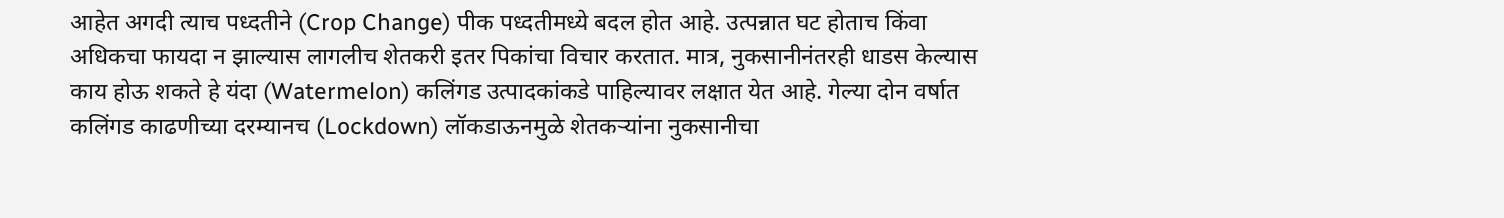आहेत अगदी त्याच पध्दतीने (Crop Change) पीक पध्दतीमध्ये बदल होत आहे. उत्पन्नात घट होताच किंवा अधिकचा फायदा न झाल्यास लागलीच शेतकरी इतर पिकांचा विचार करतात. मात्र, नुकसानीनंतरही धाडस केल्यास काय होऊ शकते हे यंदा (Watermelon) कलिंगड उत्पादकांकडे पाहिल्यावर लक्षात येत आहे. गेल्या दोन वर्षात कलिंगड काढणीच्या दरम्यानच (Lockdown) लॉकडाऊनमुळे शेतकऱ्यांना नुकसानीचा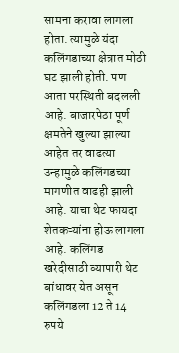सामना करावा लागला होता. त्यामुळे यंदा कलिंगडाच्या क्षेत्रात मोठी घट झाली होती. पण आता परस्थिती बदलली आहे. बाजारपेठा पूर्ण क्षमतेने खुल्या झाल्या आहेत तर वाढत्या उन्हामुळे कलिंगडच्या मागणीत वाढही झाली आहे. याचा थेट फायदा शेतकऱ्यांना होऊ लागला आहे. कलिंगड खरेदीसाठी व्यापारी थेट बांधावर येत असून कलिंगडला 12 ते 14 रुपये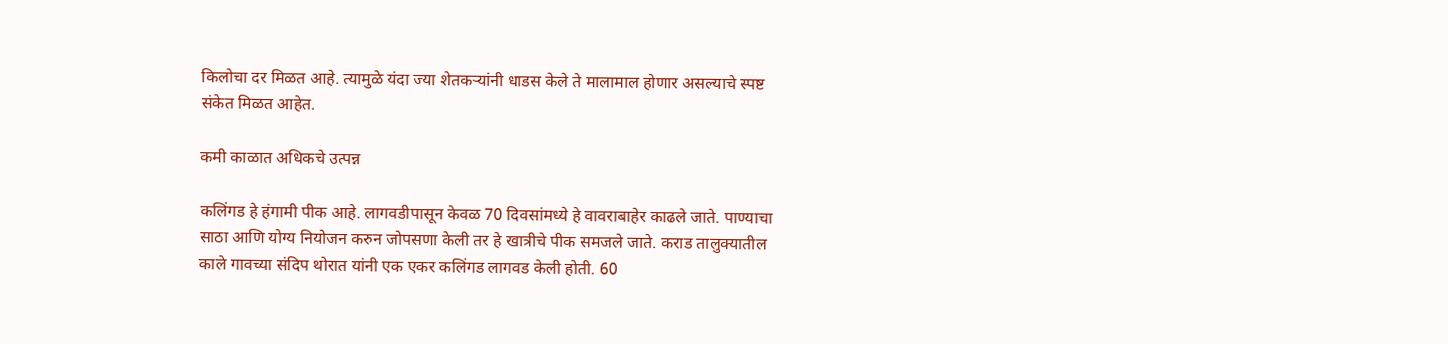किलोचा दर मिळत आहे. त्यामुळे यंदा ज्या शेतकऱ्यांनी धाडस केले ते मालामाल होणार असल्याचे स्पष्ट संकेत मिळत आहेत.

कमी काळात अधिकचे उत्पन्न

कलिंगड हे हंगामी पीक आहे. लागवडीपासून केवळ 70 दिवसांमध्ये हे वावराबाहेर काढले जाते. पाण्याचा साठा आणि योग्य नियोजन करुन जोपसणा केली तर हे खात्रीचे पीक समजले जाते. कराड तालुक्यातील काले गावच्या संदिप थोरात यांनी एक एकर कलिंगड लागवड केली होती. 60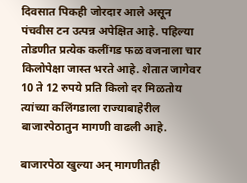दिवसात पिकही जोरदार आले असून पंचवीस टन उत्पन्न अपेक्षित आहे. पहिल्या तोडणीत प्रत्येक कलींगड फळ वजनाला चार किलोपेक्षा जास्त भरते आहे. शेतात जागेवर 10 ते 12 रुपये प्रति किलो दर मिळतोय त्यांच्या कलिंगडाला राज्याबाहेरील बाजारपेठातुन मागणी वाढली आहे.

बाजारपेठा खुल्या अन् मागणीतही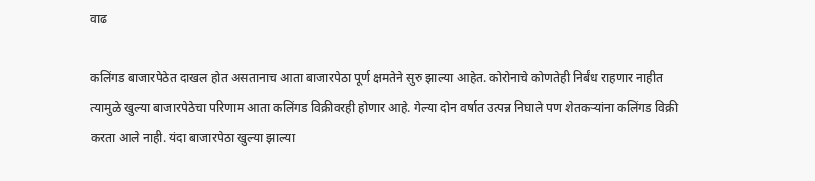वाढ

कलिंगड बाजारपेठेत दाखल होत असतानाच आता बाजारपेठा पूर्ण क्षमतेने सुरु झाल्या आहेत. कोरोनाचे कोणतेही निर्बंध राहणार नाहीत त्यामुळे खुल्या बाजारपेठेचा परिणाम आता कलिंगड विक्रीवरही होणार आहे. गेल्या दोन वर्षात उत्पन्न निघाले पण शेतकऱ्यांना कलिंगड विक्री करता आले नाही. यंदा बाजारपेठा खुल्या झाल्या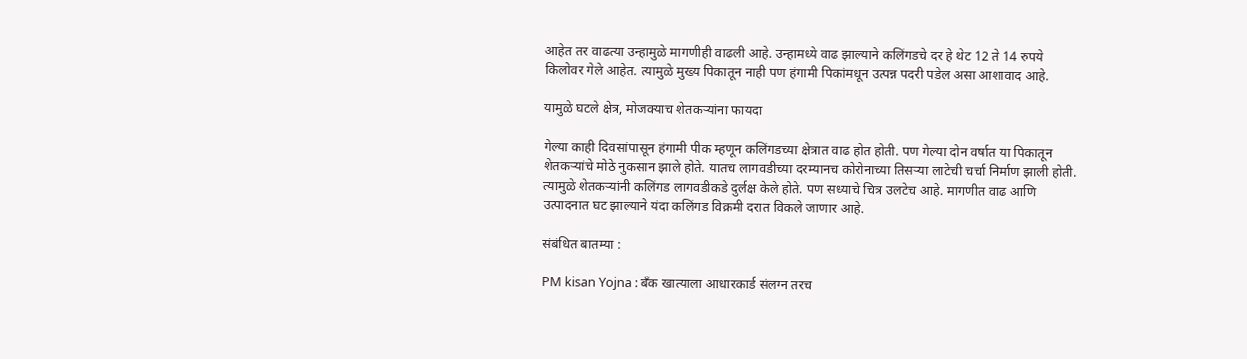आहेत तर वाढत्या उन्हामुळे मागणीही वाढली आहे. उन्हामध्ये वाढ झाल्याने कलिंगडचे दर हे थेट 12 ते 14 रुपये किलोवर गेले आहेत. त्यामुळे मुख्य पिकातून नाही पण हंगामी पिकांमधून उत्पन्न पदरी पडेल असा आशावाद आहे.

यामुळे घटले क्षेत्र, मोजक्याच शेतकऱ्यांना फायदा

गेल्या काही दिवसांपासून हंगामी पीक म्हणून कलिंगडच्या क्षेत्रात वाढ होत होती. पण गेल्या दोन वर्षात या पिकातून शेतकऱ्यांचे मोठे नुकसान झाले होते. यातच लागवडीच्या दरम्यानच कोरोनाच्या तिसऱ्या लाटेची चर्चा निर्माण झाली होती. त्यामुळे शेतकऱ्यांनी कलिंगड लागवडीकडे दुर्लक्ष केले होते. पण सध्याचे चित्र उलटेच आहे. मागणीत वाढ आणि उत्पादनात घट झाल्याने यंदा कलिंगड विक्रमी दरात विकले जाणार आहे.

संबंधित बातम्या :

PM kisan Yojna : बॅंक खात्याला आधारकार्ड संलग्न तरच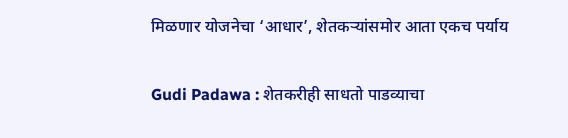मिळणार योजनेचा ‘आधार’, शेतकऱ्यांसमोर आता एकच पर्याय

Gudi Padawa : शेतकरीही साधतो पाडव्याचा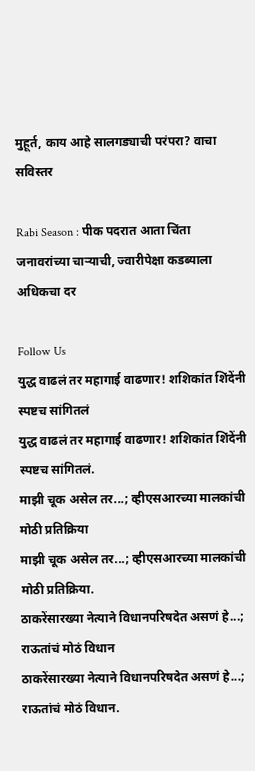मुहूर्त, काय आहे सालगड्याची परंपरा? वाचा सविस्तर

Rabi Season : पीक पदरात आता चिंता जनावरांच्या चाऱ्याची, ज्वारीपेक्षा कडब्याला अधिकचा दर

Follow Us
युद्ध वाढलं तर महागाई वाढणार! शशिकांत शिंदेंनी स्पष्टच सांगितलं
युद्ध वाढलं तर महागाई वाढणार! शशिकांत शिंदेंनी स्पष्टच सांगितलं.
माझी चूक असेल तर...; व्हीएसआरच्या मालकांची मोठी प्रतिक्रिया
माझी चूक असेल तर...; व्हीएसआरच्या मालकांची मोठी प्रतिक्रिया.
ठाकरेंसारख्या नेत्याने विधानपरिषदेत असणं हे...; राऊतांचं मोठं विधान
ठाकरेंसारख्या नेत्याने विधानपरिषदेत असणं हे...; राऊतांचं मोठं विधान.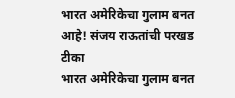भारत अमेरिकेचा गुलाम बनत आहे! संजय राऊतांची परखड टीका
भारत अमेरिकेचा गुलाम बनत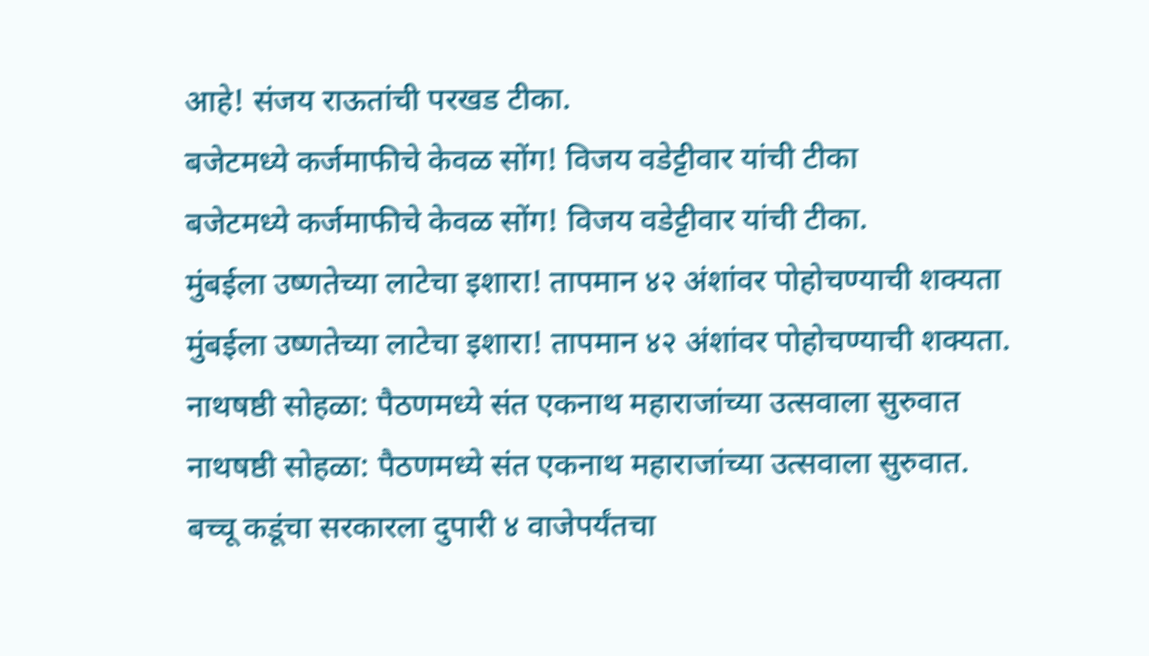आहे! संजय राऊतांची परखड टीका.
बजेटमध्ये कर्जमाफीचे केवळ सोंग! विजय वडेट्टीवार यांची टीका
बजेटमध्ये कर्जमाफीचे केवळ सोंग! विजय वडेट्टीवार यांची टीका.
मुंबईला उष्णतेच्या लाटेचा इशारा! तापमान ४२ अंशांवर पोहोचण्याची शक्यता
मुंबईला उष्णतेच्या लाटेचा इशारा! तापमान ४२ अंशांवर पोहोचण्याची शक्यता.
नाथषष्ठी सोहळा: पैठणमध्ये संत एकनाथ महाराजांच्या उत्सवाला सुरुवात
नाथषष्ठी सोहळा: पैठणमध्ये संत एकनाथ महाराजांच्या उत्सवाला सुरुवात.
बच्चू कडूंचा सरकारला दुपारी ४ वाजेपर्यंतचा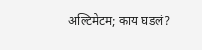अल्टिमेटम; काय घडलं?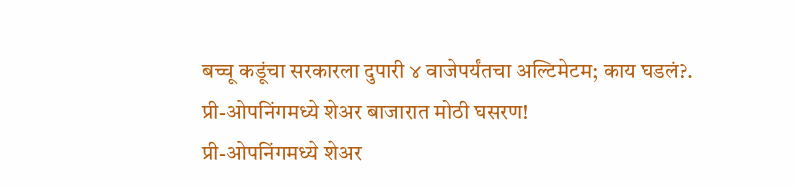बच्चू कडूंचा सरकारला दुपारी ४ वाजेपर्यंतचा अल्टिमेटम; काय घडलं?.
प्री-ओपनिंगमध्ये शेअर बाजारात मोठी घसरण!
प्री-ओपनिंगमध्ये शेअर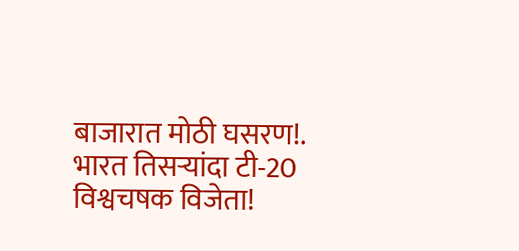बाजारात मोठी घसरण!.
भारत तिसऱ्यांदा टी-20 विश्वचषक विजेता!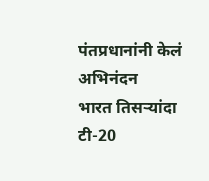पंतप्रधानांनी केलं अभिनंदन
भारत तिसऱ्यांदा टी-20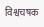विश्वचषक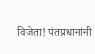विजेता! पंतप्रधानांनी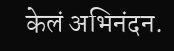केलं अभिनंदन.